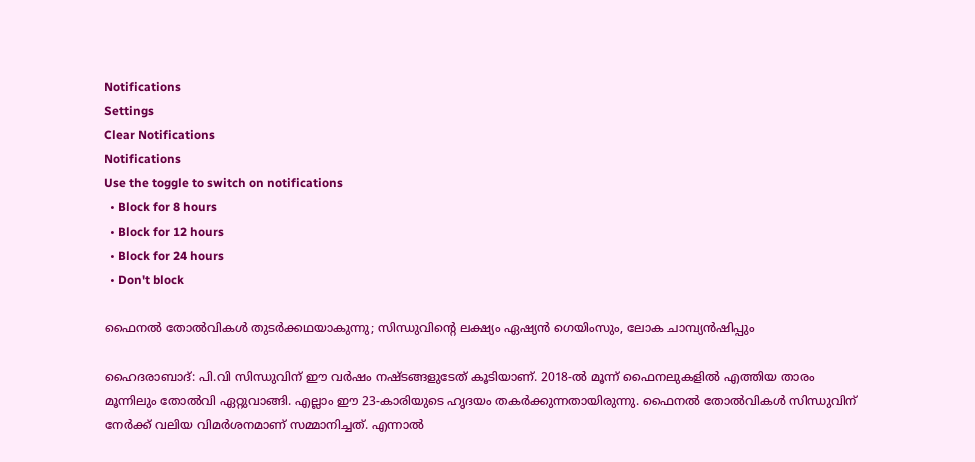Notifications
Settings
Clear Notifications
Notifications
Use the toggle to switch on notifications
  • Block for 8 hours
  • Block for 12 hours
  • Block for 24 hours
  • Don't block

ഫൈനല്‍ തോല്‍വികള്‍ തുടര്‍ക്കഥയാകുന്നു; സിന്ധുവിന്റെ ലക്ഷ്യം ഏഷ്യന്‍ ഗെയിംസും, ലോക ചാമ്പ്യന്‍ഷിപ്പും

ഹൈദരാബാദ്: പി.വി സിന്ധുവിന് ഈ വര്‍ഷം നഷ്ടങ്ങളുടേത് കൂടിയാണ്. 2018-ല്‍ മൂന്ന് ഫൈനലുകളില്‍ എത്തിയ താരം മൂന്നിലും തോല്‍വി ഏറ്റുവാങ്ങി. എല്ലാം ഈ 23-കാരിയുടെ ഹൃദയം തകര്‍ക്കുന്നതായിരുന്നു. ഫൈനല്‍ തോല്‍വികള്‍ സിന്ധുവിന് നേര്‍ക്ക് വലിയ വിമര്‍ശനമാണ് സമ്മാനിച്ചത്. എന്നാല്‍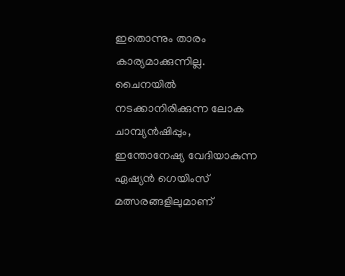ഇതൊന്നും താരം കാര്യമാക്കുന്നില്ല. ചൈനയില്‍ നടക്കാനിരിക്കുന്ന ലോക ചാമ്പ്യന്‍ഷിപ്പും, ഇന്തോനേഷ്യ വേദിയാകുന്ന ഏഷ്യന്‍ ഗെയിംസ് മത്സരങ്ങളിലുമാണ്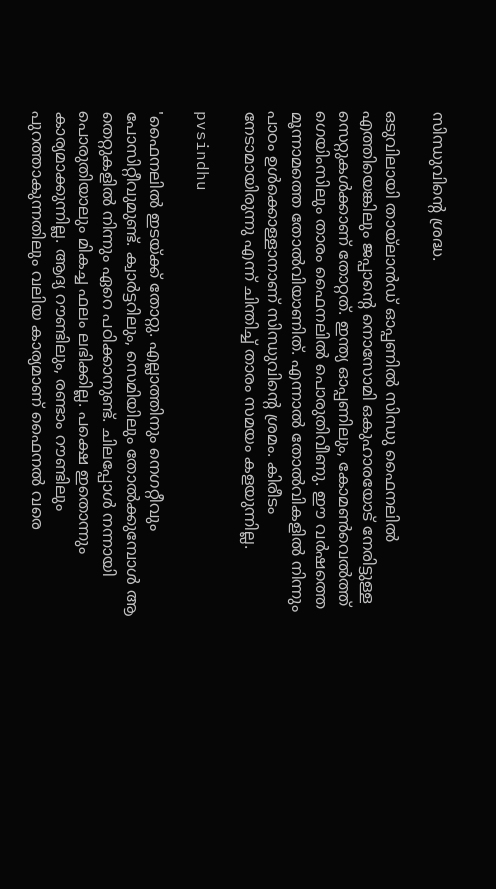സിന്ധുവിന്റെ ശ്രദ്ധ.

ഒടുവിലായി തായ്‌ലാന്‍ഡ് ഓപ്പണില്‍ സിന്ധു ഫൈനലില്‍ എത്തിയെങ്കിലും ജപ്പാന്റെ നൊസോമി ഒകുഹാരയോട് നേരിട്ടുള്ള സെറ്റുകള്‍ക്കാണ് തോറ്റത്. ഇന്ത്യ ഓപ്പണിലും, കോമണ്‍വെല്‍ത്ത് ഗെയിംസിലും താരം ഫൈനലില്‍ പൊരുതിവീണു. ഈ വര്‍ഷത്തെ മൂന്നാമത്തെ തോല്‍വിയാണിത്. എന്നാല്‍ തോല്‍വികളില്‍ നിന്നും പാഠം ഉള്‍ക്കൊള്ളാനാണ് സിന്ധുവിന്റെ ശ്രമം. കിരീടം നേടാമായിരുന്നു എന്ന് ചിന്തിച്ച് താരം സമയം കളയുന്നില്ല.

pvsindhu

'ഫൈനലില്‍ ഇടയ്ക്ക് തോറ്റു. എല്ലാത്തിനും നെഗറ്റീവും പോസിറ്റീവുമുണ്ട്. ക്വാര്‍ട്ടറിലും, സെമിയിലും തോല്‍ക്കുമ്പോള്‍ ആ തെറ്റുകളില്‍ നിന്നും ഏറെ പഠിക്കാനുണ്ട്. ചിലപ്പോള്‍ നന്നായി പൊരുതിയാലും മികച്ച ഫലം ലഭിക്കില്ല. പക്ഷെ ഇതൊന്നും കാര്യമാക്കുന്നില്ല. ആദ്യ റൗണ്ടിലും, രണ്ടാം റൗണ്ടിലും പുറത്താകുന്നതിലും വലിയ കാര്യമാണ് ഫൈനല്‍ വരെ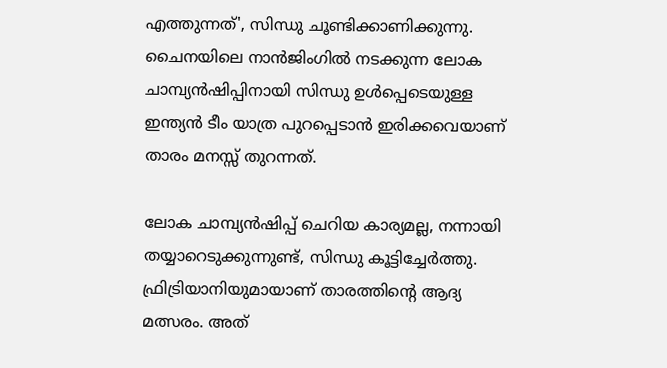എത്തുന്നത്', സിന്ധു ചൂണ്ടിക്കാണിക്കുന്നു. ചൈനയിലെ നാന്‍ജിംഗില്‍ നടക്കുന്ന ലോക ചാമ്പ്യന്‍ഷിപ്പിനായി സിന്ധു ഉള്‍പ്പെടെയുള്ള ഇന്ത്യന്‍ ടീം യാത്ര പുറപ്പെടാന്‍ ഇരിക്കവെയാണ് താരം മനസ്സ് തുറന്നത്.

ലോക ചാമ്പ്യന്‍ഷിപ്പ് ചെറിയ കാര്യമല്ല, നന്നായി തയ്യാറെടുക്കുന്നുണ്ട്, സിന്ധു കൂട്ടിച്ചേര്‍ത്തു. ഫ്രിട്രിയാനിയുമായാണ് താരത്തിന്റെ ആദ്യ മത്സരം. അത്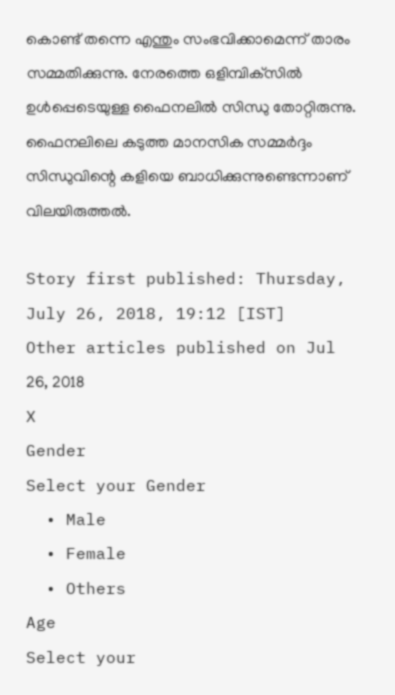കൊണ്ട് തന്നെ എന്തും സംഭവിക്കാമെന്ന് താരം സമ്മതിക്കുന്നു. നേരത്തെ ഒളിമ്പിക്‌സില്‍ ഉള്‍പ്പെടെയുള്ള ഫൈനലില്‍ സിന്ധു തോറ്റിരുന്നു. ഫൈനലിലെ കടുത്ത മാനസിക സമ്മര്‍ദ്ദം സിന്ധുവിന്റെ കളിയെ ബാധിക്കുന്നുണ്ടെന്നാണ് വിലയിരുത്തല്‍.

Story first published: Thursday, July 26, 2018, 19:12 [IST]
Other articles published on Jul 26, 2018
X
Gender
Select your Gender
  • Male
  • Female
  • Others
Age
Select your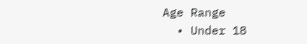Age Range
  • Under 18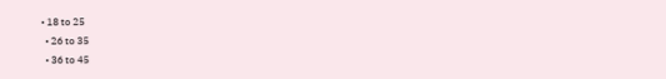• 18 to 25
  • 26 to 35
  • 36 to 45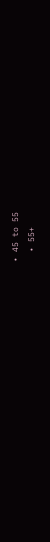• 45 to 55
  • 55+